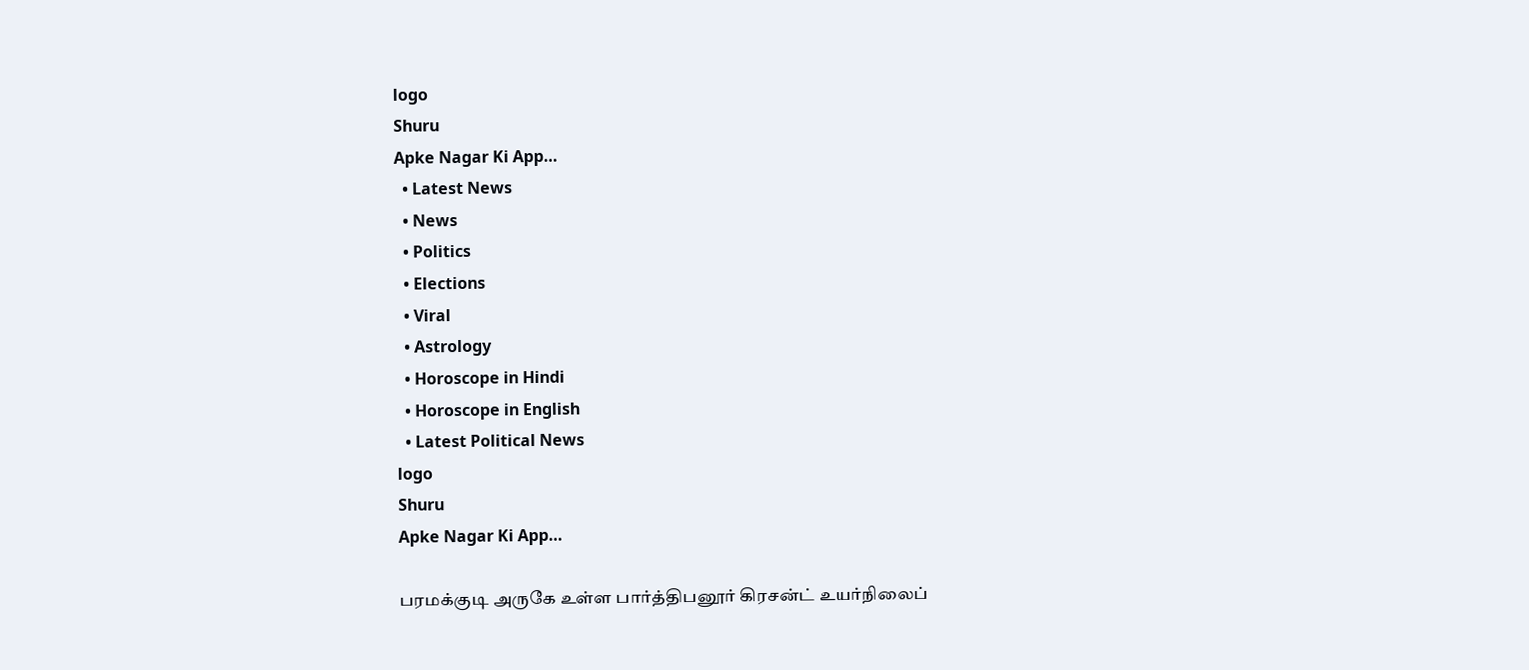logo
Shuru
Apke Nagar Ki App…
  • Latest News
  • News
  • Politics
  • Elections
  • Viral
  • Astrology
  • Horoscope in Hindi
  • Horoscope in English
  • Latest Political News
logo
Shuru
Apke Nagar Ki App…

பரமக்குடி அருகே உள்ள பார்த்திபனூர் கிரசன்ட் உயர்நிலைப்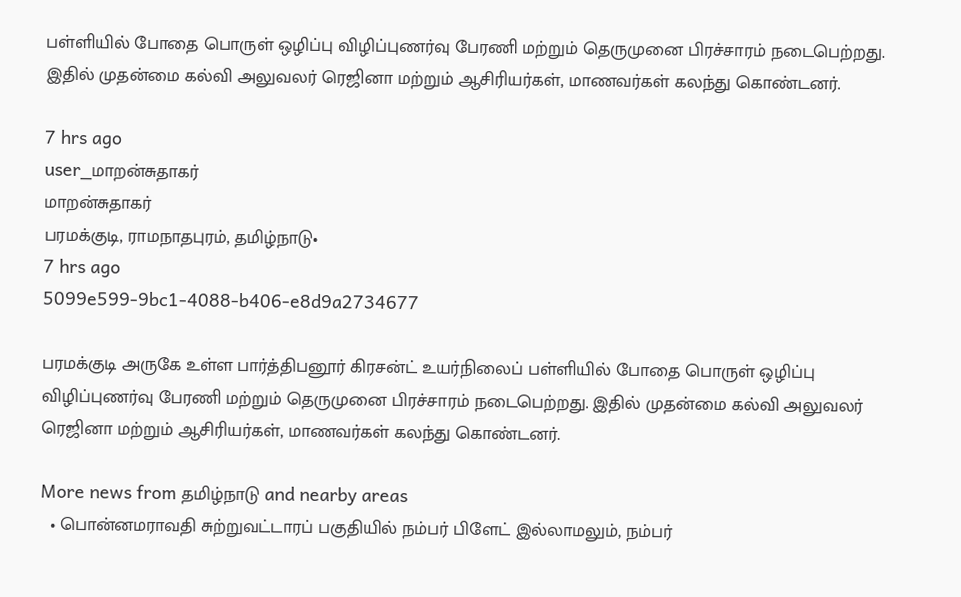பள்ளியில் போதை பொருள் ஒழிப்பு விழிப்புணர்வு பேரணி மற்றும் தெருமுனை பிரச்சாரம் நடைபெற்றது. இதில் முதன்மை கல்வி அலுவலர் ரெஜினா மற்றும் ஆசிரியர்கள், மாணவர்கள் கலந்து கொண்டனர்.

7 hrs ago
user_மாறன்சுதாகர்
மாறன்சுதாகர்
பரமக்குடி, ராமநாதபுரம், தமிழ்நாடு•
7 hrs ago
5099e599-9bc1-4088-b406-e8d9a2734677

பரமக்குடி அருகே உள்ள பார்த்திபனூர் கிரசன்ட் உயர்நிலைப் பள்ளியில் போதை பொருள் ஒழிப்பு விழிப்புணர்வு பேரணி மற்றும் தெருமுனை பிரச்சாரம் நடைபெற்றது. இதில் முதன்மை கல்வி அலுவலர் ரெஜினா மற்றும் ஆசிரியர்கள், மாணவர்கள் கலந்து கொண்டனர்.

More news from தமிழ்நாடு and nearby areas
  • பொன்னமராவதி சுற்றுவட்டாரப் பகுதியில் நம்பர் பிளேட் இல்லாமலும், நம்பர்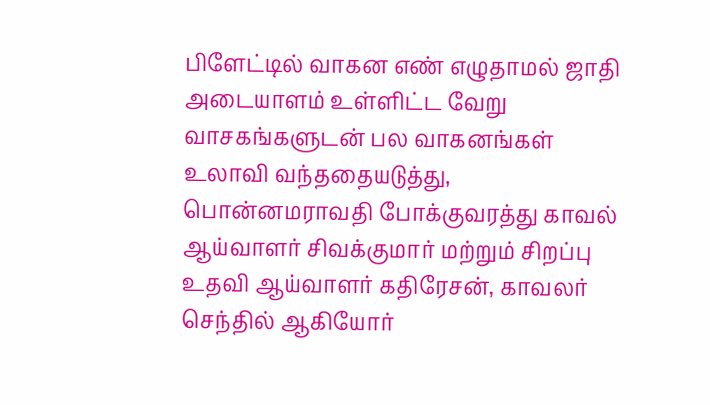பிளேட்டில் வாகன எண் எழுதாமல் ஜாதி அடையாளம் உள்ளிட்ட வேறு வாசகங்களுடன் பல வாகனங்கள் உலாவி வந்ததையடுத்து, பொன்னமராவதி போக்குவரத்து காவல் ஆய்வாளர் சிவக்குமார் மற்றும் சிறப்பு உதவி ஆய்வாளர் கதிரேசன், காவலர் செந்தில் ஆகியோர்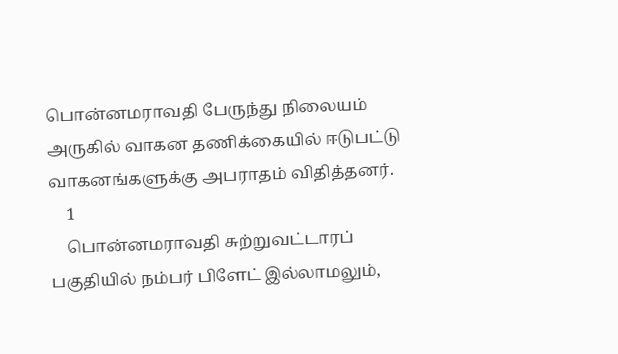பொன்னமராவதி பேருந்து நிலையம் அருகில் வாகன தணிக்கையில் ஈடுபட்டு வாகனங்களுக்கு அபராதம் விதித்தனர்.
    1
    பொன்னமராவதி சுற்றுவட்டாரப் பகுதியில் நம்பர் பிளேட் இல்லாமலும்,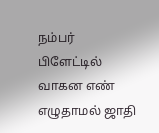நம்பர் பிளேட்டில் வாகன எண் எழுதாமல் ஜாதி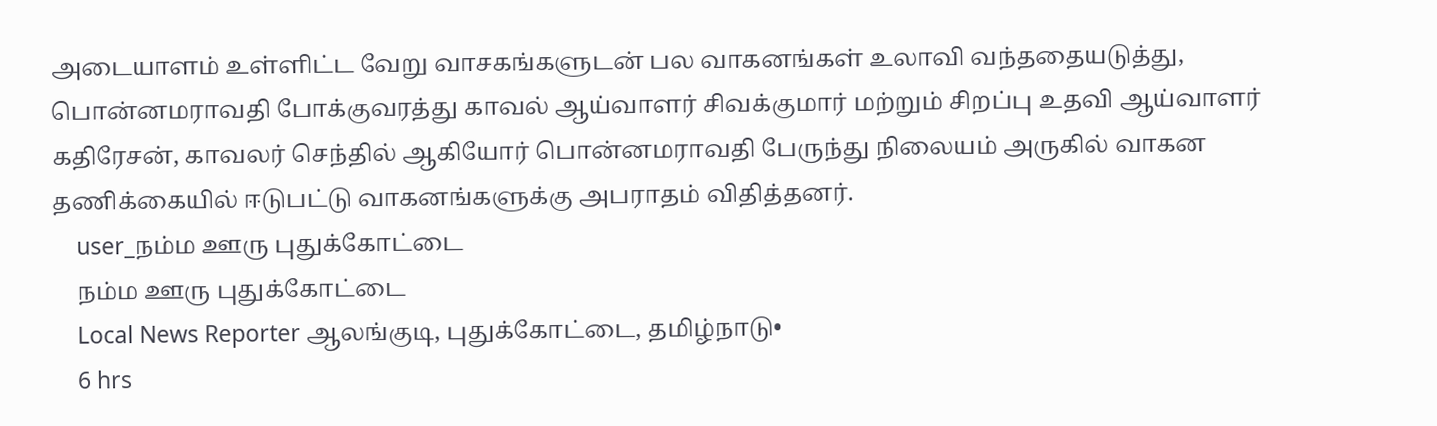அடையாளம் உள்ளிட்ட வேறு வாசகங்களுடன் பல வாகனங்கள் உலாவி வந்ததையடுத்து, பொன்னமராவதி போக்குவரத்து காவல் ஆய்வாளர் சிவக்குமார் மற்றும் சிறப்பு உதவி ஆய்வாளர் கதிரேசன், காவலர் செந்தில் ஆகியோர் பொன்னமராவதி பேருந்து நிலையம் அருகில் வாகன தணிக்கையில் ஈடுபட்டு வாகனங்களுக்கு அபராதம் விதித்தனர்.
    user_நம்ம ஊரு புதுக்கோட்டை
    நம்ம ஊரு புதுக்கோட்டை
    Local News Reporter ஆலங்குடி, புதுக்கோட்டை, தமிழ்நாடு•
    6 hrs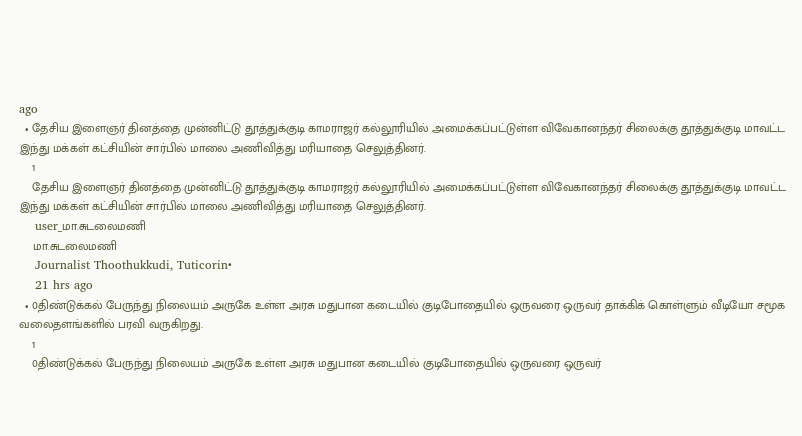ago
  • தேசிய இளைஞர் தினத்தை முன்னிட்டு தூத்துக்குடி காமராஜர் கல்லூரியில் அமைக்கப்பட்டுள்ள விவேகானந்தர் சிலைக்கு தூத்துக்குடி மாவட்ட இந்து மக்கள் கட்சியின் சார்பில் மாலை அணிவித்து மரியாதை செலுத்தினர்.
    1
    தேசிய இளைஞர் தினத்தை முன்னிட்டு தூத்துக்குடி காமராஜர் கல்லூரியில் அமைக்கப்பட்டுள்ள விவேகானந்தர் சிலைக்கு தூத்துக்குடி மாவட்ட இந்து மக்கள் கட்சியின் சார்பில் மாலை அணிவித்து மரியாதை செலுத்தினர்.
    user_மா.சுடலைமணி
    மா.சுடலைமணி
    Journalist Thoothukkudi, Tuticorin•
    21 hrs ago
  • 0திண்டுக்கல் பேருந்து நிலையம் அருகே உள்ள அரசு மதுபான கடையில் குடிபோதையில் ஒருவரை ஒருவர் தாக்கிக் கொள்ளும் வீடியோ சமூக வலைதளங்களில் பரவி வருகிறது.
    1
    0திண்டுக்கல் பேருந்து நிலையம் அருகே உள்ள அரசு மதுபான கடையில் குடிபோதையில் ஒருவரை ஒருவர்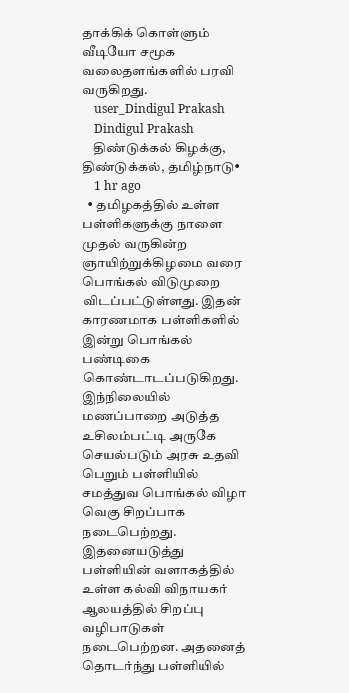தாக்கிக் கொள்ளும் வீடியோ சமூக வலைதளங்களில் பரவி வருகிறது.
    user_Dindigul Prakash
    Dindigul Prakash
    திண்டுக்கல் கிழக்கு, திண்டுக்கல், தமிழ்நாடு•
    1 hr ago
  • தமிழகத்தில் உள்ள பள்ளிகளுக்கு நாளை முதல் வருகின்ற ஞாயிற்றுக்கிழமை வரை பொங்கல் விடுமுறை விடப்பட்டுள்ளது. இதன் காரணமாக பள்ளிகளில் இன்று பொங்கல் பண்டிகை கொண்டாடப்படுகிறது. இந்நிலையில் மணப்பாறை அடுத்த உசிலம்பட்டி அருகே செயல்படும் அரசு உதவி பெறும் பள்ளியில் சமத்துவ பொங்கல் விழா வெகு சிறப்பாக நடைபெற்றது. இதனையடுத்து பள்ளியின் வளாகத்தில் உள்ள கல்வி விநாயகர் ஆலயத்தில் சிறப்பு வழிபாடுகள் நடைபெற்றன. அதனைத் தொடர்ந்து பள்ளியில்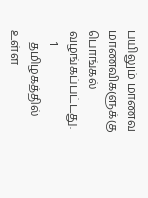பயிலும் மாணவ மாணவிகளுக்கு பொங்கல் வழங்கப்பட்டது.
    1
    தமிழகத்தில் உள்ள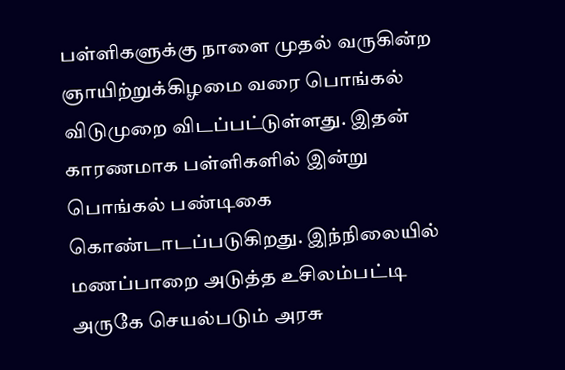பள்ளிகளுக்கு நாளை முதல் வருகின்ற ஞாயிற்றுக்கிழமை வரை பொங்கல் விடுமுறை விடப்பட்டுள்ளது. இதன் காரணமாக பள்ளிகளில் இன்று பொங்கல் பண்டிகை கொண்டாடப்படுகிறது. இந்நிலையில் மணப்பாறை அடுத்த உசிலம்பட்டி அருகே செயல்படும் அரசு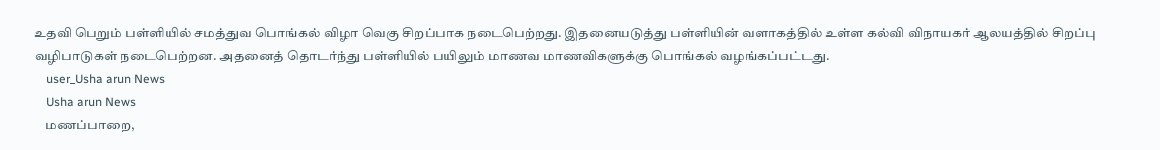உதவி பெறும் பள்ளியில் சமத்துவ பொங்கல் விழா வெகு சிறப்பாக நடைபெற்றது. இதனையடுத்து பள்ளியின் வளாகத்தில் உள்ள கல்வி விநாயகர் ஆலயத்தில் சிறப்பு வழிபாடுகள் நடைபெற்றன. அதனைத் தொடர்ந்து பள்ளியில் பயிலும் மாணவ மாணவிகளுக்கு பொங்கல் வழங்கப்பட்டது.
    user_Usha arun News
    Usha arun News
    மணப்பாறை,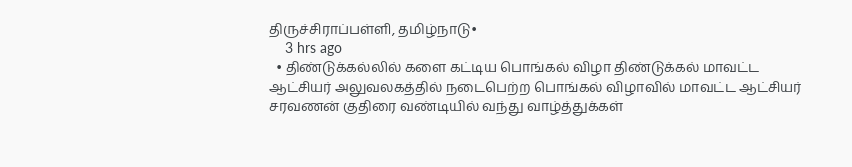திருச்சிராப்பள்ளி, தமிழ்நாடு•
    3 hrs ago
  • திண்டுக்கல்லில் களை கட்டிய பொங்கல் விழா திண்டுக்கல் மாவட்ட ஆட்சியர் அலுவலகத்தில் நடைபெற்ற பொங்கல் விழாவில் மாவட்ட ஆட்சியர் சரவணன் குதிரை வண்டியில் வந்து வாழ்த்துக்கள்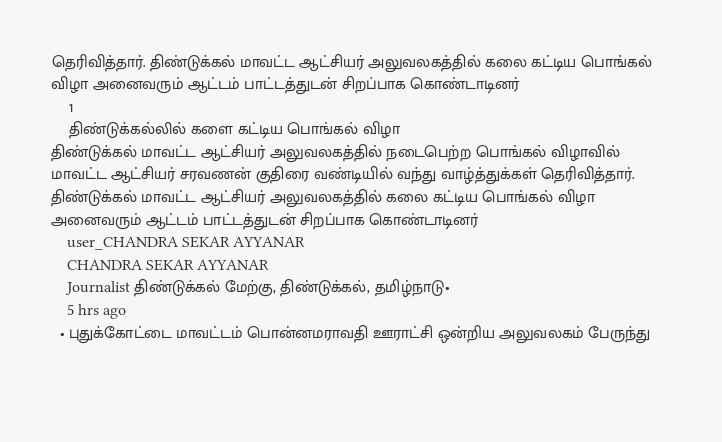தெரிவித்தார். திண்டுக்கல் மாவட்ட ஆட்சியர் அலுவலகத்தில் கலை கட்டிய பொங்கல் விழா அனைவரும் ஆட்டம் பாட்டத்துடன் சிறப்பாக கொண்டாடினர்
    1
    திண்டுக்கல்லில் களை கட்டிய பொங்கல் விழா
திண்டுக்கல் மாவட்ட ஆட்சியர் அலுவலகத்தில் நடைபெற்ற பொங்கல் விழாவில் மாவட்ட ஆட்சியர் சரவணன் குதிரை வண்டியில் வந்து வாழ்த்துக்கள் தெரிவித்தார்.
திண்டுக்கல் மாவட்ட ஆட்சியர் அலுவலகத்தில் கலை கட்டிய பொங்கல் விழா அனைவரும் ஆட்டம் பாட்டத்துடன் சிறப்பாக கொண்டாடினர்
    user_CHANDRA SEKAR AYYANAR
    CHANDRA SEKAR AYYANAR
    Journalist திண்டுக்கல் மேற்கு, திண்டுக்கல், தமிழ்நாடு•
    5 hrs ago
  • புதுக்கோட்டை மாவட்டம் பொன்னமராவதி ஊராட்சி ஒன்றிய அலுவலகம் பேருந்து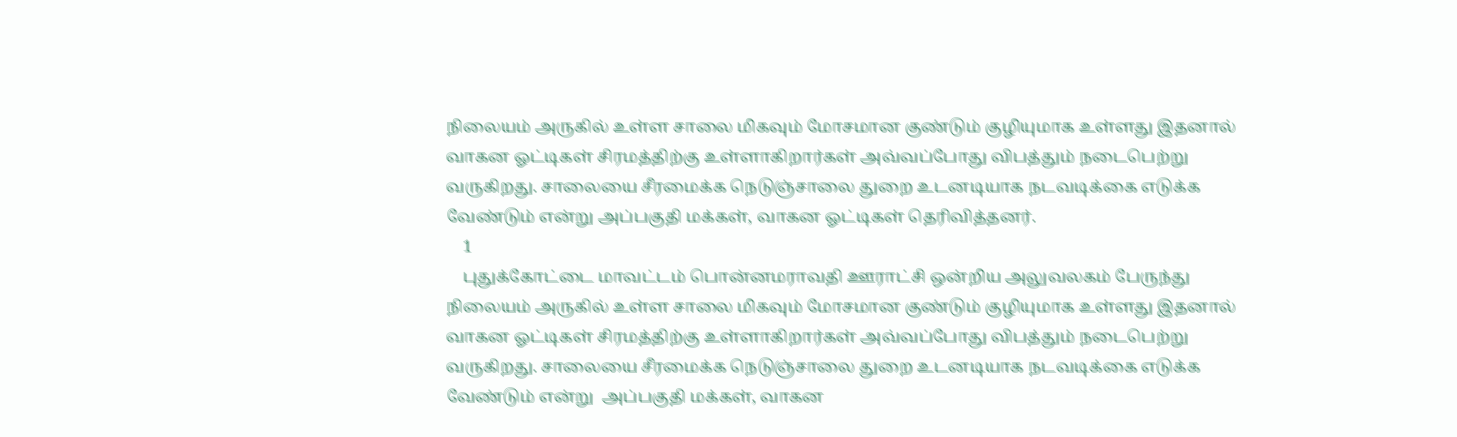நிலையம் அருகில் உள்ள சாலை மிகவும் மோசமான குண்டும் குழியுமாக உள்ளது இதனால் வாகன ஓட்டிகள் சிரமத்திற்கு உள்ளாகிறார்கள் அவ்வப்போது விபத்தும் நடைபெற்று வருகிறது. சாலையை சீரமைக்க நெடுஞ்சாலை துறை உடனடியாக நடவடிக்கை எடுக்க வேண்டும் என்று அப்பகுதி மக்கள், வாகன ஓட்டிகள் தெரிவித்தனர்.
    1
    புதுக்கோட்டை மாவட்டம் பொன்னமராவதி ஊராட்சி ஒன்றிய அலுவலகம் பேருந்து நிலையம் அருகில் உள்ள சாலை மிகவும் மோசமான குண்டும் குழியுமாக உள்ளது இதனால் வாகன ஓட்டிகள் சிரமத்திற்கு உள்ளாகிறார்கள் அவ்வப்போது விபத்தும் நடைபெற்று வருகிறது. சாலையை சீரமைக்க நெடுஞ்சாலை துறை உடனடியாக நடவடிக்கை எடுக்க வேண்டும் என்று  அப்பகுதி மக்கள், வாகன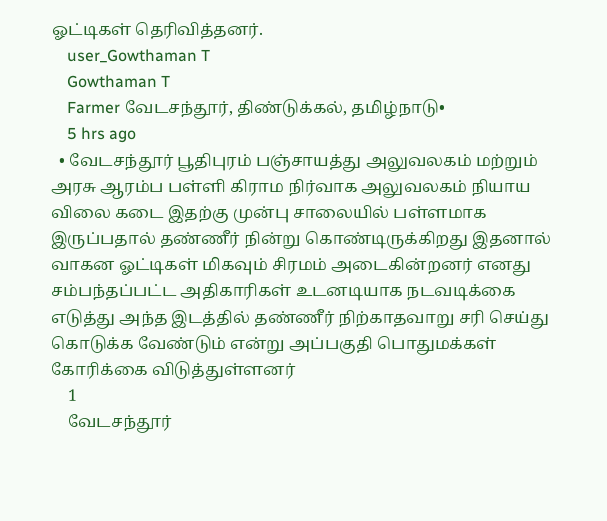ஓட்டிகள் தெரிவித்தனர்.
    user_Gowthaman T
    Gowthaman T
    Farmer வேடசந்தூர், திண்டுக்கல், தமிழ்நாடு•
    5 hrs ago
  • வேடசந்தூர் பூதிபுரம் பஞ்சாயத்து அலுவலகம் மற்றும் அரசு ஆரம்ப பள்ளி கிராம நிர்வாக அலுவலகம் நியாய விலை கடை இதற்கு முன்பு சாலையில் பள்ளமாக இருப்பதால் தண்ணீர் நின்று கொண்டிருக்கிறது இதனால் வாகன ஓட்டிகள் மிகவும் சிரமம் அடைகின்றனர் எனது சம்பந்தப்பட்ட அதிகாரிகள் உடனடியாக நடவடிக்கை எடுத்து அந்த இடத்தில் தண்ணீர் நிற்காதவாறு சரி செய்து கொடுக்க வேண்டும் என்று அப்பகுதி பொதுமக்கள் கோரிக்கை விடுத்துள்ளனர்
    1
    வேடசந்தூர்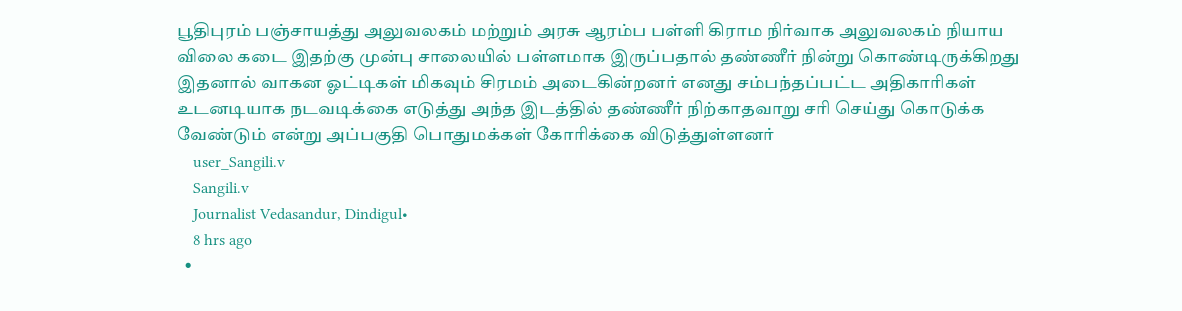பூதிபுரம் பஞ்சாயத்து அலுவலகம் மற்றும் அரசு ஆரம்ப பள்ளி கிராம நிர்வாக அலுவலகம் நியாய விலை கடை இதற்கு முன்பு சாலையில் பள்ளமாக இருப்பதால் தண்ணீர் நின்று கொண்டிருக்கிறது இதனால் வாகன ஓட்டிகள் மிகவும் சிரமம் அடைகின்றனர் எனது சம்பந்தப்பட்ட அதிகாரிகள் உடனடியாக நடவடிக்கை எடுத்து அந்த இடத்தில் தண்ணீர் நிற்காதவாறு சரி செய்து கொடுக்க வேண்டும் என்று அப்பகுதி பொதுமக்கள் கோரிக்கை விடுத்துள்ளனர்
    user_Sangili.v
    Sangili.v
    Journalist Vedasandur, Dindigul•
    8 hrs ago
  •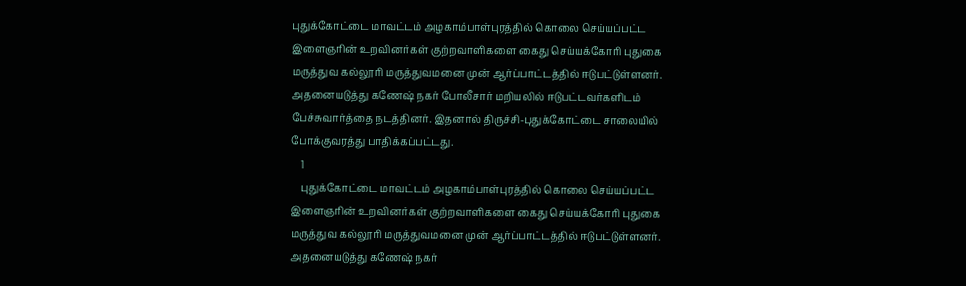புதுக்கோட்டை மாவட்டம் அழகாம்பாள்புரத்தில் கொலை செய்யப்பட்ட இளைஞரின் உறவினர்கள் குற்றவாளிகளை கைது செய்யக்கோரி புதுகை மருத்துவ கல்லூரி மருத்துவமனை முன் ஆர்ப்பாட்டத்தில் ஈடுபட்டுள்ளனர். அதனையடுத்து கணேஷ் நகர் போலீசார் மறியலில் ஈடுபட்டவர்களிடம் பேச்சுவார்த்தை நடத்தினர். இதனால் திருச்சி-புதுக்கோட்டை சாலையில் போக்குவரத்து பாதிக்கப்பட்டது.
    1
    புதுக்கோட்டை மாவட்டம் அழகாம்பாள்புரத்தில் கொலை செய்யப்பட்ட இளைஞரின் உறவினர்கள் குற்றவாளிகளை கைது செய்யக்கோரி புதுகை மருத்துவ கல்லூரி மருத்துவமனை முன் ஆர்ப்பாட்டத்தில் ஈடுபட்டுள்ளனர். அதனையடுத்து கணேஷ் நகர்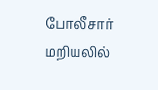போலீசார் மறியலில்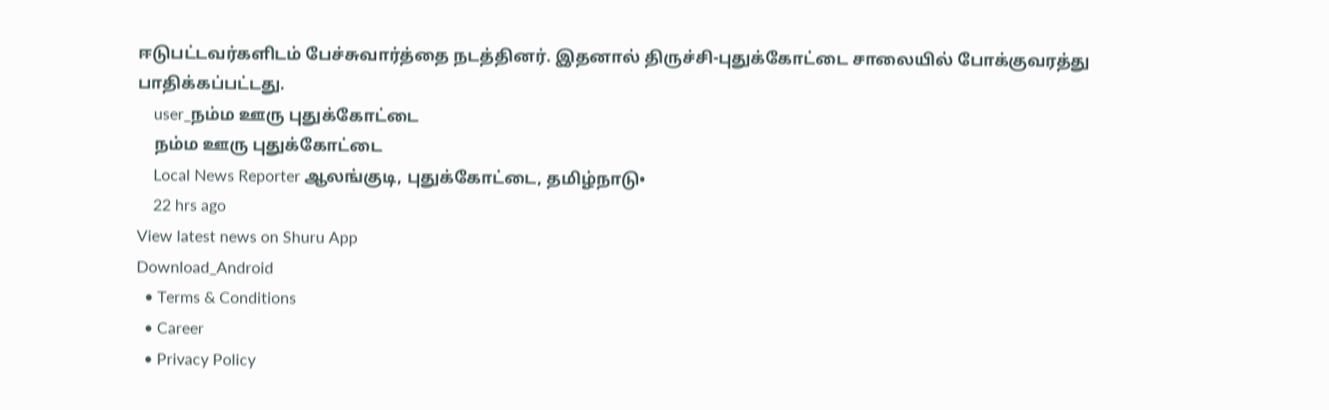ஈடுபட்டவர்களிடம் பேச்சுவார்த்தை நடத்தினர். இதனால் திருச்சி-புதுக்கோட்டை சாலையில் போக்குவரத்து பாதிக்கப்பட்டது.
    user_நம்ம ஊரு புதுக்கோட்டை
    நம்ம ஊரு புதுக்கோட்டை
    Local News Reporter ஆலங்குடி, புதுக்கோட்டை, தமிழ்நாடு•
    22 hrs ago
View latest news on Shuru App
Download_Android
  • Terms & Conditions
  • Career
  • Privacy Policy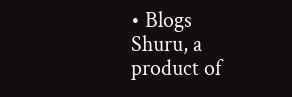• Blogs
Shuru, a product of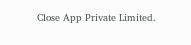Close App Private Limited.